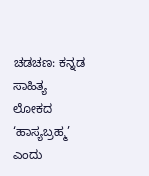ಚಡಚಣ: ಕನ್ನಡ ಸಾಹಿತ್ಯ ಲೋಕದ ‘ಹಾಸ್ಯಬ್ರಹ್ಮ’ ಎಂದು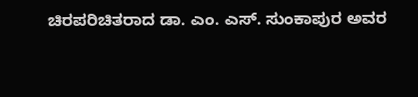ಚಿರಪರಿಚಿತರಾದ ಡಾ. ಎಂ. ಎಸ್. ಸುಂಕಾಪುರ ಅವರ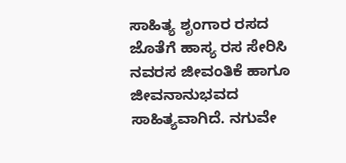ಸಾಹಿತ್ಯ ಶೃಂಗಾರ ರಸದ ಜೊತೆಗೆ ಹಾಸ್ಯ ರಸ ಸೇರಿಸಿ ನವರಸ ಜೀವಂತಿಕೆ ಹಾಗೂ ಜೀವನಾನುಭವದ ಸಾಹಿತ್ಯವಾಗಿದೆ. ನಗುವೇ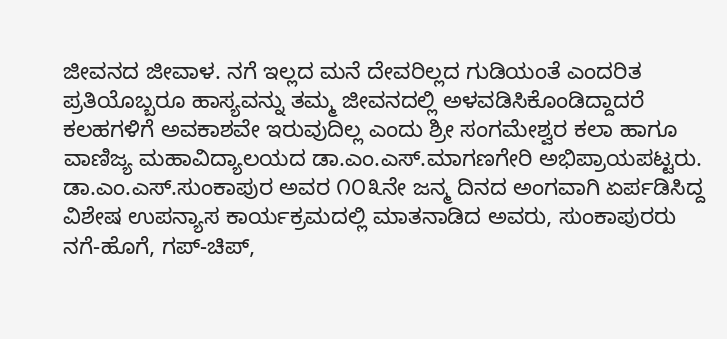ಜೀವನದ ಜೀವಾಳ. ನಗೆ ಇಲ್ಲದ ಮನೆ ದೇವರಿಲ್ಲದ ಗುಡಿಯಂತೆ ಎಂದರಿತ ಪ್ರತಿಯೊಬ್ಬರೂ ಹಾಸ್ಯವನ್ನು ತಮ್ಮ ಜೀವನದಲ್ಲಿ ಅಳವಡಿಸಿಕೊಂಡಿದ್ದಾದರೆ ಕಲಹಗಳಿಗೆ ಅವಕಾಶವೇ ಇರುವುದಿಲ್ಲ ಎಂದು ಶ್ರೀ ಸಂಗಮೇಶ್ವರ ಕಲಾ ಹಾಗೂ ವಾಣಿಜ್ಯ ಮಹಾವಿದ್ಯಾಲಯದ ಡಾ.ಎಂ.ಎಸ್.ಮಾಗಣಗೇರಿ ಅಭಿಪ್ರಾಯಪಟ್ಟರು.
ಡಾ.ಎಂ.ಎಸ್.ಸುಂಕಾಪುರ ಅವರ ೧೦೩ನೇ ಜನ್ಮ ದಿನದ ಅಂಗವಾಗಿ ಏರ್ಪಡಿಸಿದ್ದ ವಿಶೇಷ ಉಪನ್ಯಾಸ ಕಾರ್ಯಕ್ರಮದಲ್ಲಿ ಮಾತನಾಡಿದ ಅವರು, ಸುಂಕಾಪುರರು ನಗೆ-ಹೊಗೆ, ಗಪ್-ಚಿಪ್,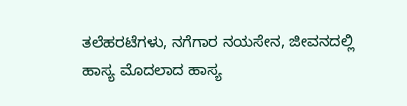ತಲೆಹರಟೆಗಳು, ನಗೆಗಾರ ನಯಸೇನ, ಜೀವನದಲ್ಲಿ ಹಾಸ್ಯ ಮೊದಲಾದ ಹಾಸ್ಯ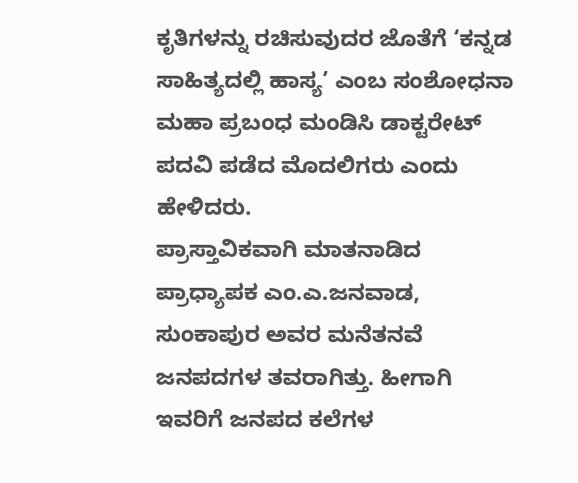ಕೃತಿಗಳನ್ನು ರಚಿಸುವುದರ ಜೊತೆಗೆ ‘ಕನ್ನಡ ಸಾಹಿತ್ಯದಲ್ಲಿ ಹಾಸ್ಯ’ ಎಂಬ ಸಂಶೋಧನಾ ಮಹಾ ಪ್ರಬಂಧ ಮಂಡಿಸಿ ಡಾಕ್ಟರೇಟ್ ಪದವಿ ಪಡೆದ ಮೊದಲಿಗರು ಎಂದು ಹೇಳಿದರು.
ಪ್ರಾಸ್ತಾವಿಕವಾಗಿ ಮಾತನಾಡಿದ ಪ್ರಾಧ್ಯಾಪಕ ಎಂ.ಎ.ಜನವಾಡ, ಸುಂಕಾಪುರ ಅವರ ಮನೆತನವೆ ಜನಪದಗಳ ತವರಾಗಿತ್ತು. ಹೀಗಾಗಿ ಇವರಿಗೆ ಜನಪದ ಕಲೆಗಳ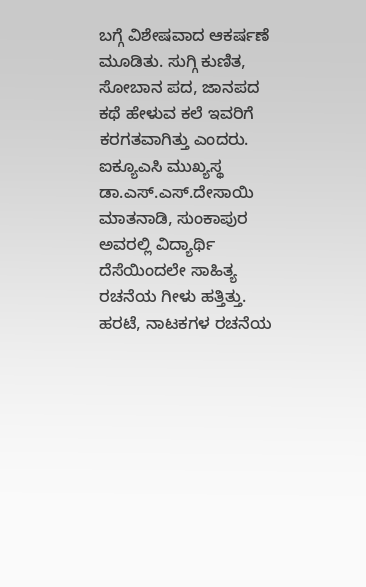ಬಗ್ಗೆ ವಿಶೇಷವಾದ ಆಕರ್ಷಣೆ ಮೂಡಿತು. ಸುಗ್ಗಿ ಕುಣಿತ, ಸೋಬಾನ ಪದ, ಜಾನಪದ ಕಥೆ ಹೇಳುವ ಕಲೆ ಇವರಿಗೆ ಕರಗತವಾಗಿತ್ತು ಎಂದರು.
ಐಕ್ಯೂಎಸಿ ಮುಖ್ಯಸ್ಥ ಡಾ.ಎಸ್.ಎಸ್.ದೇಸಾಯಿ ಮಾತನಾಡಿ, ಸುಂಕಾಪುರ ಅವರಲ್ಲಿ ವಿದ್ಯಾರ್ಥಿ ದೆಸೆಯಿಂದಲೇ ಸಾಹಿತ್ಯ ರಚನೆಯ ಗೀಳು ಹತ್ತಿತ್ತು. ಹರಟೆ, ನಾಟಕಗಳ ರಚನೆಯ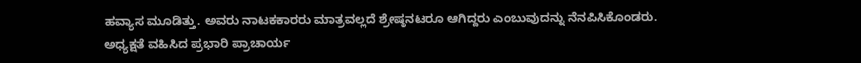ಹವ್ಯಾಸ ಮೂಡಿತ್ತು. ಅವರು ನಾಟಕಕಾರರು ಮಾತ್ರವಲ್ಲದೆ ಶ್ರೇಷ್ಠನಟರೂ ಆಗಿದ್ದರು ಎಂಬುವುದನ್ನು ನೆನಪಿಸಿಕೊಂಡರು.
ಅಧ್ಯಕ್ಷತೆ ವಹಿಸಿದ ಪ್ರಭಾರಿ ಪ್ರಾಚಾರ್ಯ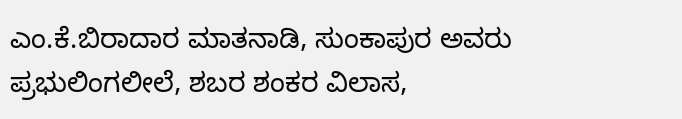ಎಂ.ಕೆ.ಬಿರಾದಾರ ಮಾತನಾಡಿ, ಸುಂಕಾಪುರ ಅವರು ಪ್ರಭುಲಿಂಗಲೀಲೆ, ಶಬರ ಶಂಕರ ವಿಲಾಸ,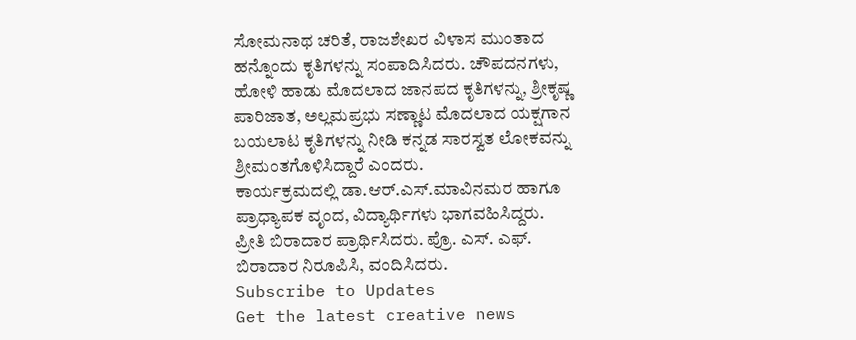ಸೋಮನಾಥ ಚರಿತೆ, ರಾಜಶೇಖರ ವಿಳಾಸ ಮುಂತಾದ ಹನ್ನೊಂದು ಕೃತಿಗಳನ್ನು ಸಂಪಾದಿಸಿದರು. ಚೌಪದನಗಳು, ಹೋಳಿ ಹಾಡು ಮೊದಲಾದ ಜಾನಪದ ಕೃತಿಗಳನ್ನು, ಶ್ರೀಕೃಷ್ಣ ಪಾರಿಜಾತ, ಅಲ್ಲಮಪ್ರಭು ಸಣ್ಣಾಟ ಮೊದಲಾದ ಯಕ್ಷಗಾನ ಬಯಲಾಟ ಕೃತಿಗಳನ್ನು ನೀಡಿ ಕನ್ನಡ ಸಾರಸ್ವತ ಲೋಕವನ್ನು ಶ್ರೀಮಂತಗೊಳಿಸಿದ್ದಾರೆ ಎಂದರು.
ಕಾರ್ಯಕ್ರಮದಲ್ಲಿ ಡಾ.ಆರ್.ಎಸ್.ಮಾವಿನಮರ ಹಾಗೂ ಪ್ರಾಧ್ಯಾಪಕ ವೃಂದ, ವಿದ್ಯಾರ್ಥಿಗಳು ಭಾಗವಹಿಸಿದ್ದರು.
ಪ್ರೀತಿ ಬಿರಾದಾರ ಪ್ರಾರ್ಥಿಸಿದರು. ಪ್ರೊ. ಎಸ್. ಎಫ್. ಬಿರಾದಾರ ನಿರೂಪಿಸಿ, ವಂದಿಸಿದರು.
Subscribe to Updates
Get the latest creative news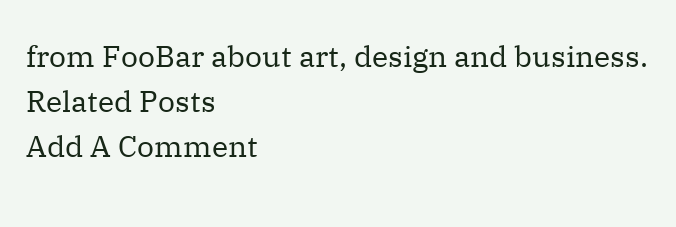from FooBar about art, design and business.
Related Posts
Add A Comment